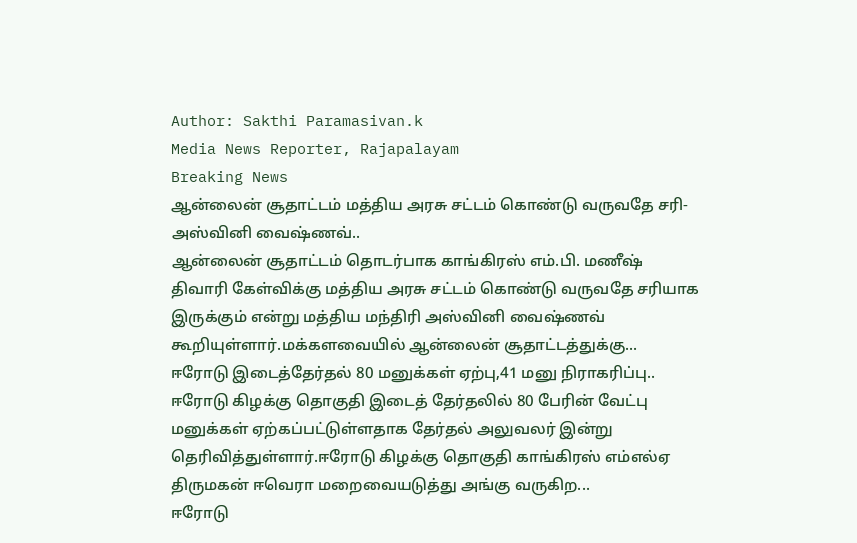Author: Sakthi Paramasivan.k
Media News Reporter, Rajapalayam
Breaking News
ஆன்லைன் சூதாட்டம் மத்திய அரசு சட்டம் கொண்டு வருவதே சரி-அஸ்வினி வைஷ்ணவ்..
ஆன்லைன் சூதாட்டம் தொடர்பாக காங்கிரஸ் எம்.பி. மணீஷ் திவாரி கேள்விக்கு மத்திய அரசு சட்டம் கொண்டு வருவதே சரியாக இருக்கும் என்று மத்திய மந்திரி அஸ்வினி வைஷ்ணவ் கூறியுள்ளார்.மக்களவையில் ஆன்லைன் சூதாட்டத்துக்கு...
ஈரோடு இடைத்தேர்தல் 80 மனுக்கள் ஏற்பு,41 மனு நிராகரிப்பு..
ஈரோடு கிழக்கு தொகுதி இடைத் தேர்தலில் 80 பேரின் வேட்பு மனுக்கள் ஏற்கப்பட்டுள்ளதாக தேர்தல் அலுவலர் இன்று தெரிவித்துள்ளார்.ஈரோடு கிழக்கு தொகுதி காங்கிரஸ் எம்எல்ஏ திருமகன் ஈவெரா மறைவையடுத்து அங்கு வருகிற...
ஈரோடு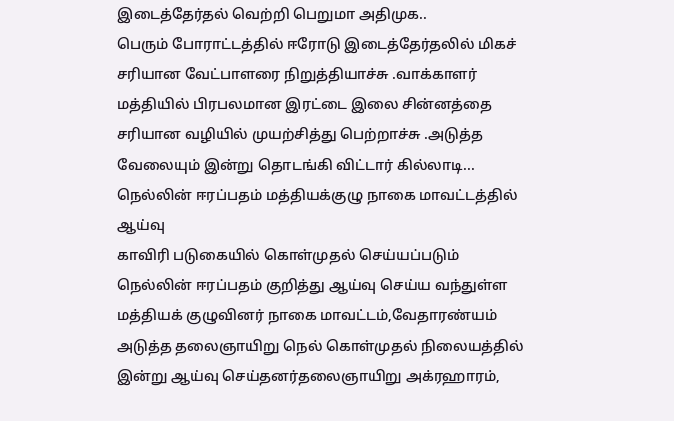இடைத்தேர்தல் வெற்றி பெறுமா அதிமுக..
பெரும் போராட்டத்தில் ஈரோடு இடைத்தேர்தலில் மிகச் சரியான வேட்பாளரை நிறுத்தியாச்சு .வாக்காளர் மத்தியில் பிரபலமான இரட்டை இலை சின்னத்தை சரியான வழியில் முயற்சித்து பெற்றாச்சு .அடுத்த வேலையும் இன்று தொடங்கி விட்டார் கில்லாடி...
நெல்லின் ஈரப்பதம் மத்தியக்குழு நாகை மாவட்டத்தில் ஆய்வு
காவிரி படுகையில் கொள்முதல் செய்யப்படும் நெல்லின் ஈரப்பதம் குறித்து ஆய்வு செய்ய வந்துள்ள மத்தியக் குழுவினர் நாகை மாவட்டம்,வேதாரண்யம் அடுத்த தலைஞாயிறு நெல் கொள்முதல் நிலையத்தில் இன்று ஆய்வு செய்தனர்தலைஞாயிறு அக்ரஹாரம்,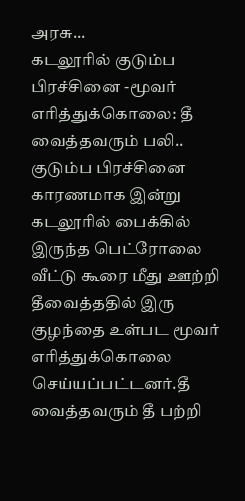அரசு...
கடலூரில் குடும்ப பிரச்சினை -மூவர் எரித்துக்கொலை: தீ வைத்தவரும் பலி..
குடும்ப பிரச்சினை காரணமாக இன்று கடலூரில் பைக்கில் இருந்த பெட்ரோலை வீட்டு கூரை மீது ஊற்றி தீவைத்ததில் இரு குழந்தை உள்பட மூவர் எரித்துக்கொலை செய்யப்பட்டனர்.தீ வைத்தவரும் தீ பற்றி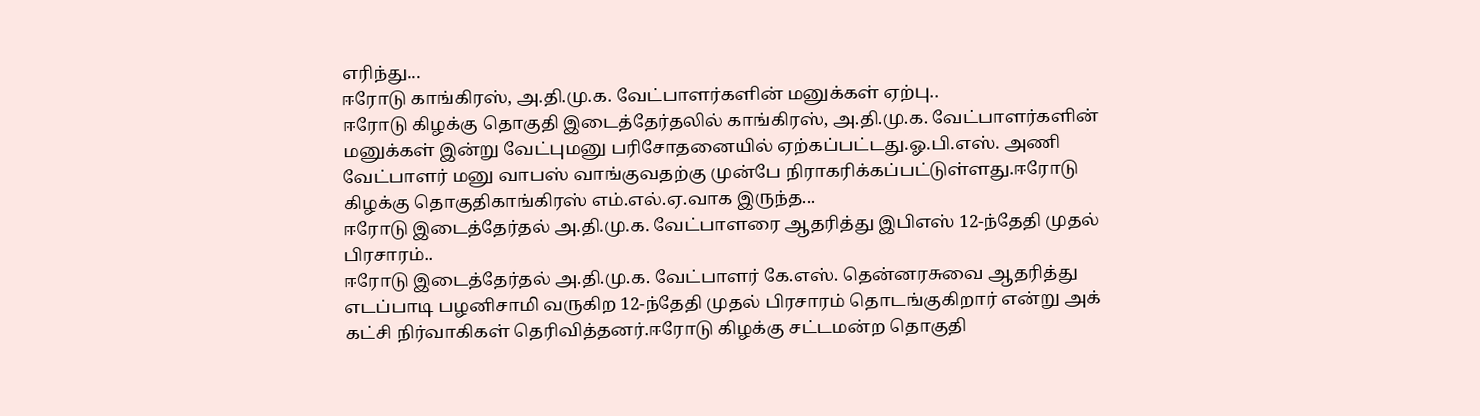எரிந்து...
ஈரோடு காங்கிரஸ், அ.தி.மு.க. வேட்பாளர்களின் மனுக்கள் ஏற்பு..
ஈரோடு கிழக்கு தொகுதி இடைத்தேர்தலில் காங்கிரஸ், அ.தி.மு.க. வேட்பாளர்களின் மனுக்கள் இன்று வேட்புமனு பரிசோதனையில் ஏற்கப்பட்டது.ஓ.பி.எஸ். அணி வேட்பாளர் மனு வாபஸ் வாங்குவதற்கு முன்பே நிராகரிக்கப்பட்டுள்ளது.ஈரோடு கிழக்கு தொகுதிகாங்கிரஸ் எம்.எல்.ஏ.வாக இருந்த...
ஈரோடு இடைத்தேர்தல் அ.தி.மு.க. வேட்பாளரை ஆதரித்து இபிஎஸ் 12-ந்தேதி முதல் பிரசாரம்..
ஈரோடு இடைத்தேர்தல் அ.தி.மு.க. வேட்பாளர் கே.எஸ். தென்னரசுவை ஆதரித்து எடப்பாடி பழனிசாமி வருகிற 12-ந்தேதி முதல் பிரசாரம் தொடங்குகிறார் என்று அக் கட்சி நிர்வாகிகள் தெரிவித்தனர்.ஈரோடு கிழக்கு சட்டமன்ற தொகுதி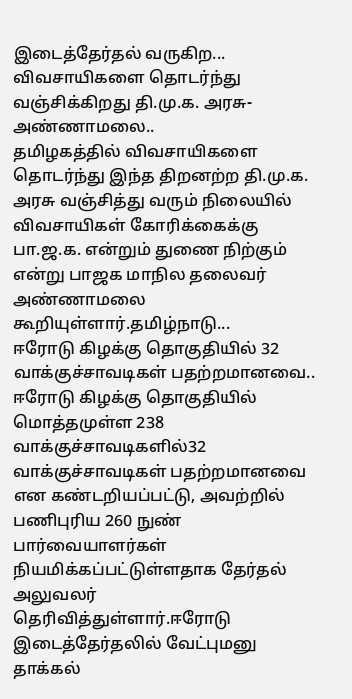இடைத்தேர்தல் வருகிற...
விவசாயிகளை தொடர்ந்து வஞ்சிக்கிறது தி.மு.க. அரசு-அண்ணாமலை..
தமிழகத்தில் விவசாயிகளை தொடர்ந்து இந்த திறனற்ற தி.மு.க. அரசு வஞ்சித்து வரும் நிலையில் விவசாயிகள் கோரிக்கைக்கு பா.ஜ.க. என்றும் துணை நிற்கும் என்று பாஜக மாநில தலைவர் அண்ணாமலை கூறியுள்ளார்.தமிழ்நாடு...
ஈரோடு கிழக்கு தொகுதியில் 32 வாக்குச்சாவடிகள் பதற்றமானவை..
ஈரோடு கிழக்கு தொகுதியில் மொத்தமுள்ள 238 வாக்குச்சாவடிகளில்32 வாக்குச்சாவடிகள் பதற்றமானவை என கண்டறியப்பட்டு, அவற்றில் பணிபுரிய 260 நுண் பார்வையாளர்கள் நியமிக்கப்பட்டுள்ளதாக தேர்தல் அலுவலர் தெரிவித்துள்ளார்.ஈரோடு இடைத்தேர்தலில் வேட்புமனு தாக்கல்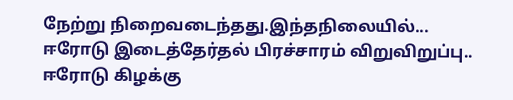நேற்று நிறைவடைந்தது.இந்தநிலையில்...
ஈரோடு இடைத்தேர்தல் பிரச்சாரம் விறுவிறுப்பு..
ஈரோடு கிழக்கு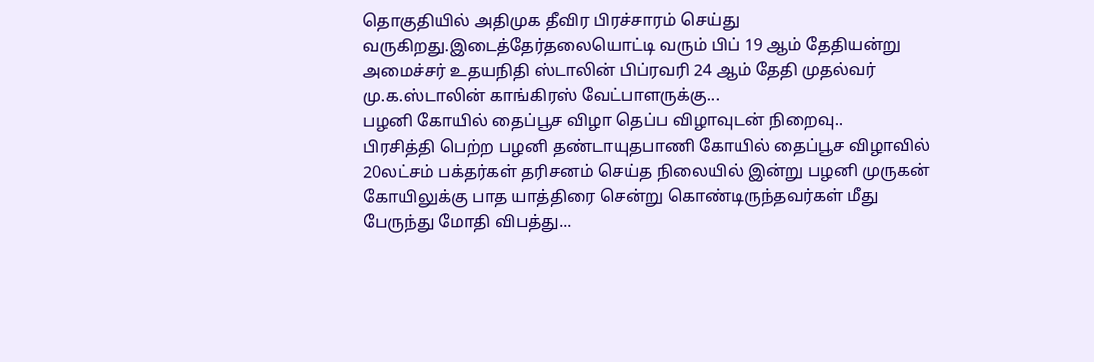தொகுதியில் அதிமுக தீவிர பிரச்சாரம் செய்து வருகிறது.இடைத்தேர்தலையொட்டி வரும் பிப் 19 ஆம் தேதியன்று அமைச்சர் உதயநிதி ஸ்டாலின் பிப்ரவரி 24 ஆம் தேதி முதல்வர் மு.க.ஸ்டாலின் காங்கிரஸ் வேட்பாளருக்கு...
பழனி கோயில் தைப்பூச விழா தெப்ப விழாவுடன் நிறைவு..
பிரசித்தி பெற்ற பழனி தண்டாயுதபாணி கோயில் தைப்பூச விழாவில் 20லட்சம் பக்தர்கள் தரிசனம் செய்த நிலையில் இன்று பழனி முருகன் கோயிலுக்கு பாத யாத்திரை சென்று கொண்டிருந்தவர்கள் மீது பேருந்து மோதி விபத்து...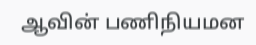ஆவின் பணிநியமன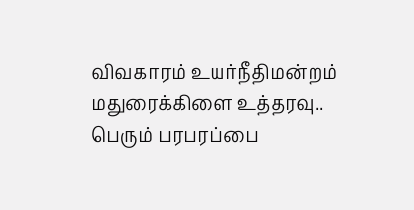விவகாரம் உயர்நீதிமன்றம் மதுரைக்கிளை உத்தரவு..
பெரும் பரபரப்பை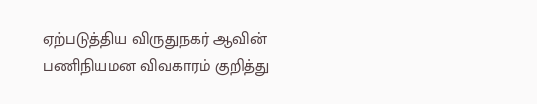ஏற்படுத்திய விருதுநகர் ஆவின் பணிநியமன விவகாரம் குறித்து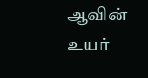ஆவின் உயர்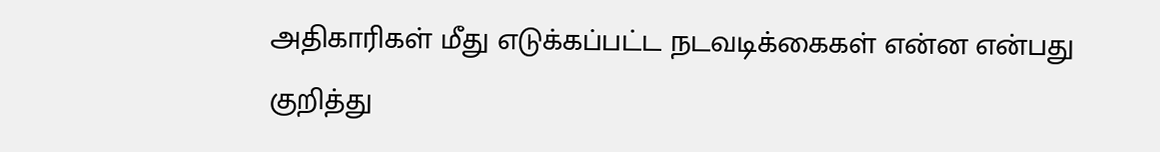அதிகாரிகள் மீது எடுக்கப்பட்ட நடவடிக்கைகள் என்ன என்பது குறித்து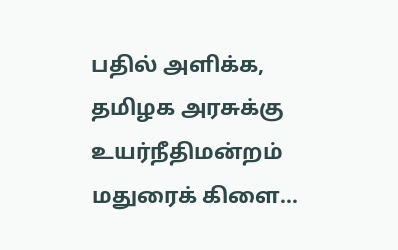பதில் அளிக்க, தமிழக அரசுக்கு உயர்நீதிமன்றம் மதுரைக் கிளை...